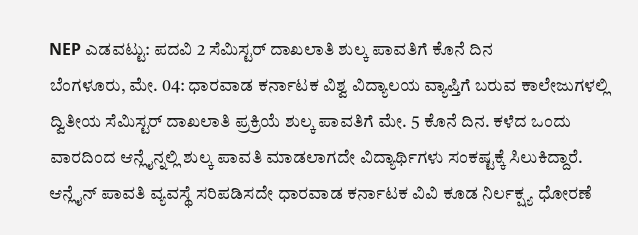NEP ಎಡವಟ್ಟು: ಪದವಿ 2 ಸೆಮಿಸ್ಟರ್ ದಾಖಲಾತಿ ಶುಲ್ಕ ಪಾವತಿಗೆ ಕೊನೆ ದಿನ
ಬೆಂಗಳೂರು, ಮೇ. 04: ಧಾರವಾಡ ಕರ್ನಾಟಕ ವಿಶ್ವ ವಿದ್ಯಾಲಯ ವ್ಯಾಪ್ತಿಗೆ ಬರುವ ಕಾಲೇಜುಗಳಲ್ಲಿ ದ್ವಿತೀಯ ಸೆಮಿಸ್ಟರ್ ದಾಖಲಾತಿ ಪ್ರಕ್ರಿಯೆ ಶುಲ್ಕ ಪಾವತಿಗೆ ಮೇ. 5 ಕೊನೆ ದಿನ. ಕಳೆದ ಒಂದು ವಾರದಿಂದ ಆನ್ಲೈನ್ನಲ್ಲಿ ಶುಲ್ಕ ಪಾವತಿ ಮಾಡಲಾಗದೇ ವಿದ್ಯಾರ್ಥಿಗಳು ಸಂಕಷ್ಟಕ್ಕೆ ಸಿಲುಕಿದ್ದಾರೆ. ಆನ್ಲೈನ್ ಪಾವತಿ ವ್ಯವಸ್ಥೆ ಸರಿಪಡಿಸದೇ ಧಾರವಾಡ ಕರ್ನಾಟಕ ವಿವಿ ಕೂಡ ನಿರ್ಲಕ್ಷ್ಯ ಧೋರಣೆ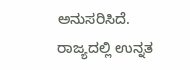ಅನುಸರಿಸಿದೆ.
ರಾಜ್ಯದಲ್ಲಿ ಉನ್ನತ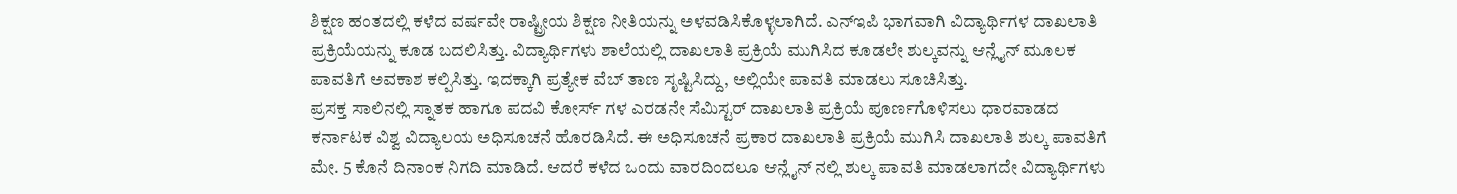ಶಿಕ್ಷಣ ಹಂತದಲ್ಲಿ ಕಳೆದ ವರ್ಷವೇ ರಾಷ್ಟ್ರೀಯ ಶಿಕ್ಷಣ ನೀತಿಯನ್ನು ಅಳವಡಿಸಿಕೊಳ್ಳಲಾಗಿದೆ. ಎನ್ಇಪಿ ಭಾಗವಾಗಿ ವಿದ್ಯಾರ್ಥಿಗಳ ದಾಖಲಾತಿ ಪ್ರಕ್ರಿಯೆಯನ್ನು ಕೂಡ ಬದಲಿಸಿತ್ತು. ವಿದ್ಯಾರ್ಥಿಗಳು ಶಾಲೆಯಲ್ಲಿ ದಾಖಲಾತಿ ಪ್ರಕ್ರಿಯೆ ಮುಗಿಸಿದ ಕೂಡಲೇ ಶುಲ್ಕವನ್ನು ಆನ್ಲೈನ್ ಮೂಲಕ ಪಾವತಿಗೆ ಅವಕಾಶ ಕಲ್ಪಿಸಿತ್ತು. ಇದಕ್ಕಾಗಿ ಪ್ರತ್ಯೇಕ ವೆಬ್ ತಾಣ ಸೃಷ್ಟಿಸಿದ್ದು, ಅಲ್ಲಿಯೇ ಪಾವತಿ ಮಾಡಲು ಸೂಚಿಸಿತ್ತು.
ಪ್ರಸಕ್ತ ಸಾಲಿನಲ್ಲಿ ಸ್ನಾತಕ ಹಾಗೂ ಪದವಿ ಕೋರ್ಸ್ ಗಳ ಎರಡನೇ ಸೆಮಿಸ್ಟರ್ ದಾಖಲಾತಿ ಪ್ರಕ್ರಿಯೆ ಪೂರ್ಣಗೊಳಿಸಲು ಧಾರವಾಡದ ಕರ್ನಾಟಕ ವಿಶ್ವ ವಿದ್ಯಾಲಯ ಅಧಿಸೂಚನೆ ಹೊರಡಿಸಿದೆ. ಈ ಅಧಿಸೂಚನೆ ಪ್ರಕಾರ ದಾಖಲಾತಿ ಪ್ರಕ್ರಿಯೆ ಮುಗಿಸಿ ದಾಖಲಾತಿ ಶುಲ್ಕ ಪಾವತಿಗೆ ಮೇ. 5 ಕೊನೆ ದಿನಾಂಕ ನಿಗದಿ ಮಾಡಿದೆ. ಆದರೆ ಕಳೆದ ಒಂದು ವಾರದಿಂದಲೂ ಆನ್ಲೈನ್ ನಲ್ಲಿ ಶುಲ್ಕ ಪಾವತಿ ಮಾಡಲಾಗದೇ ವಿದ್ಯಾರ್ಥಿಗಳು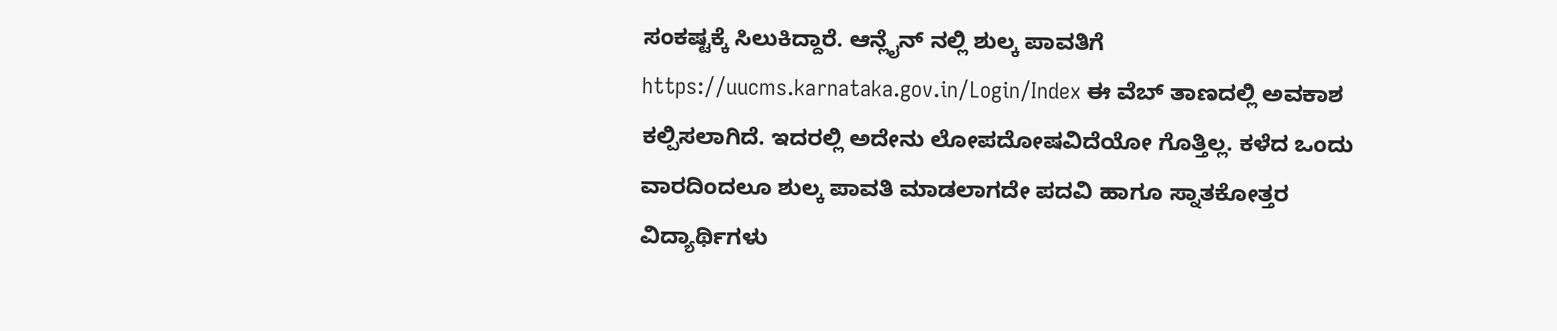ಸಂಕಷ್ಟಕ್ಕೆ ಸಿಲುಕಿದ್ದಾರೆ. ಆನ್ಲೈನ್ ನಲ್ಲಿ ಶುಲ್ಕ ಪಾವತಿಗೆ https://uucms.karnataka.gov.in/Login/Index ಈ ವೆಬ್ ತಾಣದಲ್ಲಿ ಅವಕಾಶ ಕಲ್ಪಿಸಲಾಗಿದೆ. ಇದರಲ್ಲಿ ಅದೇನು ಲೋಪದೋಷವಿದೆಯೋ ಗೊತ್ತಿಲ್ಲ. ಕಳೆದ ಒಂದು ವಾರದಿಂದಲೂ ಶುಲ್ಕ ಪಾವತಿ ಮಾಡಲಾಗದೇ ಪದವಿ ಹಾಗೂ ಸ್ನಾತಕೋತ್ತರ ವಿದ್ಯಾರ್ಥಿಗಳು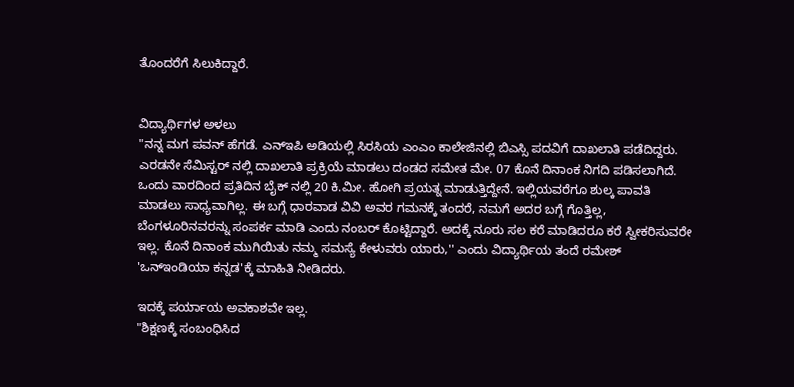ತೊಂದರೆಗೆ ಸಿಲುಕಿದ್ದಾರೆ.


ವಿದ್ಯಾರ್ಥಿಗಳ ಅಳಲು
"ನನ್ನ ಮಗ ಪವನ್ ಹೆಗಡೆ. ಎನ್ಇಪಿ ಅಡಿಯಲ್ಲಿ ಸಿರಸಿಯ ಎಂಎಂ ಕಾಲೇಜಿನಲ್ಲಿ ಬಿಎಸ್ಸಿ ಪದವಿಗೆ ದಾಖಲಾತಿ ಪಡೆದಿದ್ದರು. ಎರಡನೇ ಸೆಮಿಸ್ಟರ್ ನಲ್ಲಿ ದಾಖಲಾತಿ ಪ್ರಕ್ರಿಯೆ ಮಾಡಲು ದಂಡದ ಸಮೇತ ಮೇ. 07 ಕೊನೆ ದಿನಾಂಕ ನಿಗದಿ ಪಡಿಸಲಾಗಿದೆ. ಒಂದು ವಾರದಿಂದ ಪ್ರತಿದಿನ ಬೈಕ್ ನಲ್ಲಿ 20 ಕಿ.ಮೀ. ಹೋಗಿ ಪ್ರಯತ್ನ ಮಾಡುತ್ತಿದ್ದೇನೆ. ಇಲ್ಲಿಯವರೆಗೂ ಶುಲ್ಕ ಪಾವತಿ ಮಾಡಲು ಸಾಧ್ಯವಾಗಿಲ್ಲ. ಈ ಬಗ್ಗೆ ಧಾರವಾಡ ವಿವಿ ಅವರ ಗಮನಕ್ಕೆ ತಂದರೆ, ನಮಗೆ ಅದರ ಬಗ್ಗೆ ಗೊತ್ತಿಲ್ಲ, ಬೆಂಗಳೂರಿನವರನ್ನು ಸಂಪರ್ಕ ಮಾಡಿ ಎಂದು ನಂಬರ್ ಕೊಟ್ಟಿದ್ದಾರೆ. ಅದಕ್ಕೆ ನೂರು ಸಲ ಕರೆ ಮಾಡಿದರೂ ಕರೆ ಸ್ವೀಕರಿಸುವರೇ ಇಲ್ಲ. ಕೊನೆ ದಿನಾಂಕ ಮುಗಿಯಿತು ನಮ್ಮ ಸಮಸ್ಯೆ ಕೇಳುವರು ಯಾರು,'' ಎಂದು ವಿದ್ಯಾರ್ಥಿಯ ತಂದೆ ರಮೇಶ್ 'ಒನ್ಇಂಡಿಯಾ ಕನ್ನಡ'ಕ್ಕೆ ಮಾಹಿತಿ ನೀಡಿದರು.

ಇದಕ್ಕೆ ಪರ್ಯಾಯ ಅವಕಾಶವೇ ಇಲ್ಲ.
"ಶಿಕ್ಷಣಕ್ಕೆ ಸಂಬಂಧಿಸಿದ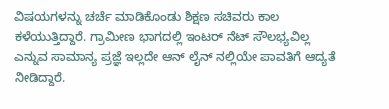ವಿಷಯಗಳನ್ನು ಚರ್ಚೆ ಮಾಡಿಕೊಂಡು ಶಿಕ್ಷಣ ಸಚಿವರು ಕಾಲ ಕಳೆಯುತ್ತಿದ್ದಾರೆ. ಗ್ರಾಮೀಣ ಭಾಗದಲ್ಲಿ ಇಂಟರ್ ನೆಟ್ ಸೌಲಭ್ಯವಿಲ್ಲ ಎನ್ನುವ ಸಾಮಾನ್ಯ ಪ್ರಜ್ಞೆ ಇಲ್ಲದೇ ಆನ್ ಲೈನ್ ನಲ್ಲಿಯೇ ಪಾವತಿಗೆ ಆದ್ಯತೆ ನೀಡಿದ್ದಾರೆ.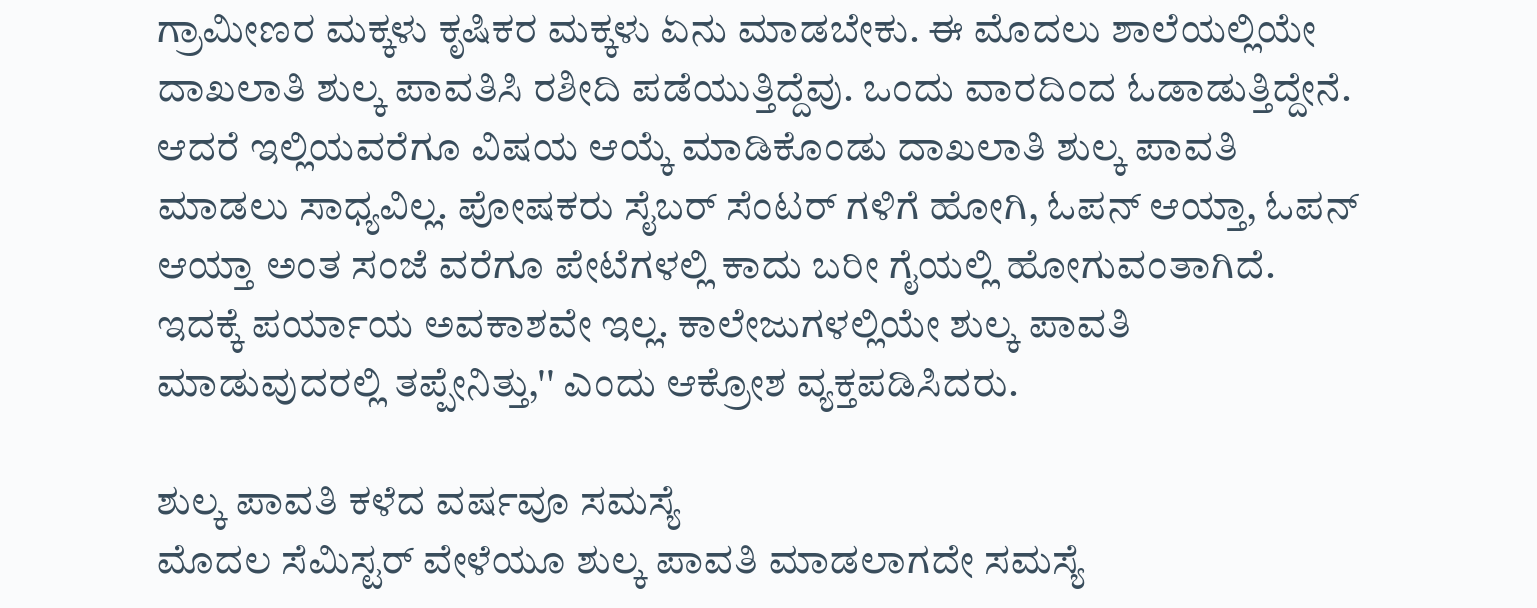ಗ್ರಾಮೀಣರ ಮಕ್ಕಳು ಕೃಷಿಕರ ಮಕ್ಕಳು ಏನು ಮಾಡಬೇಕು. ಈ ಮೊದಲು ಶಾಲೆಯಲ್ಲಿಯೇ ದಾಖಲಾತಿ ಶುಲ್ಕ ಪಾವತಿಸಿ ರಶೀದಿ ಪಡೆಯುತ್ತಿದ್ದೆವು. ಒಂದು ವಾರದಿಂದ ಓಡಾಡುತ್ತಿದ್ದೇನೆ. ಆದರೆ ಇಲ್ಲಿಯವರೆಗೂ ವಿಷಯ ಆಯ್ಕೆ ಮಾಡಿಕೊಂಡು ದಾಖಲಾತಿ ಶುಲ್ಕ ಪಾವತಿ ಮಾಡಲು ಸಾಧ್ಯವಿಲ್ಲ. ಪೋಷಕರು ಸೈಬರ್ ಸೆಂಟರ್ ಗಳಿಗೆ ಹೋಗಿ, ಓಪನ್ ಆಯ್ತಾ, ಓಪನ್ ಆಯ್ತಾ ಅಂತ ಸಂಜೆ ವರೆಗೂ ಪೇಟೆಗಳಲ್ಲಿ ಕಾದು ಬರೀ ಗೈಯಲ್ಲಿ ಹೋಗುವಂತಾಗಿದೆ. ಇದಕ್ಕೆ ಪರ್ಯಾಯ ಅವಕಾಶವೇ ಇಲ್ಲ. ಕಾಲೇಜುಗಳಲ್ಲಿಯೇ ಶುಲ್ಕ ಪಾವತಿ ಮಾಡುವುದರಲ್ಲಿ ತಪ್ಪೇನಿತ್ತು,'' ಎಂದು ಆಕ್ರೋಶ ವ್ಯಕ್ತಪಡಿಸಿದರು.

ಶುಲ್ಕ ಪಾವತಿ ಕಳೆದ ವರ್ಷವೂ ಸಮಸ್ಯೆ
ಮೊದಲ ಸೆಮಿಸ್ಟರ್ ವೇಳೆಯೂ ಶುಲ್ಕ ಪಾವತಿ ಮಾಡಲಾಗದೇ ಸಮಸ್ಯೆ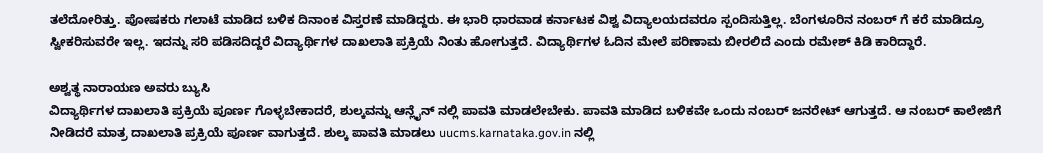ತಲೆದೋರಿತ್ತು. ಪೋಷಕರು ಗಲಾಟೆ ಮಾಡಿದ ಬಳಿಕ ದಿನಾಂಕ ವಿಸ್ತರಣೆ ಮಾಡಿದ್ದರು. ಈ ಭಾರಿ ಧಾರವಾಡ ಕರ್ನಾಟಕ ವಿಶ್ವ ವಿದ್ಯಾಲಯದವರೂ ಸ್ಪಂದಿಸುತ್ತಿಲ್ಲ. ಬೆಂಗಳೂರಿನ ನಂಬರ್ ಗೆ ಕರೆ ಮಾಡಿದ್ರೂ ಸ್ವೀಕರಿಸುವರೇ ಇಲ್ಲ. ಇದನ್ನು ಸರಿ ಪಡಿಸದಿದ್ದರೆ ವಿದ್ಯಾರ್ಥಿಗಳ ದಾಖಲಾತಿ ಪ್ರಕ್ರಿಯೆ ನಿಂತು ಹೋಗುತ್ತದೆ. ವಿದ್ಯಾರ್ಥಿಗಳ ಓದಿನ ಮೇಲೆ ಪರಿಣಾಮ ಬೀರಲಿದೆ ಎಂದು ರಮೇಶ್ ಕಿಡಿ ಕಾರಿದ್ದಾರೆ.

ಅಶ್ವತ್ಥ ನಾರಾಯಣ ಅವರು ಬ್ಯುಸಿ
ವಿದ್ಯಾರ್ಥಿಗಳ ದಾಖಲಾತಿ ಪ್ರಕ್ರಿಯೆ ಪೂರ್ಣ ಗೊಳ್ಳಬೇಕಾದರೆ, ಶುಲ್ಕವನ್ನು ಆನ್ಲೈನ್ ನಲ್ಲಿ ಪಾವತಿ ಮಾಡಲೇಬೇಕು. ಪಾವತಿ ಮಾಡಿದ ಬಳಿಕವೇ ಒಂದು ನಂಬರ್ ಜನರೇಟ್ ಆಗುತ್ತದೆ. ಆ ನಂಬರ್ ಕಾಲೇಜಿಗೆ ನೀಡಿದರೆ ಮಾತ್ರ ದಾಖಲಾತಿ ಪ್ರಕ್ರಿಯೆ ಪೂರ್ಣ ವಾಗುತ್ತದೆ. ಶುಲ್ಕ ಪಾವತಿ ಮಾಡಲು uucms.karnataka.gov.in ನಲ್ಲಿ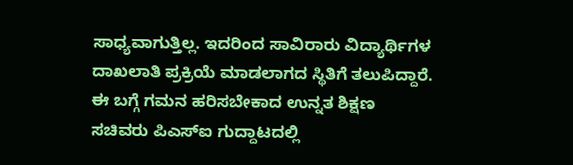ಸಾಧ್ಯವಾಗುತ್ತಿಲ್ಲ. ಇದರಿಂದ ಸಾವಿರಾರು ವಿದ್ಯಾರ್ಥಿಗಳ ದಾಖಲಾತಿ ಪ್ರಕ್ರಿಯೆ ಮಾಡಲಾಗದ ಸ್ಥಿತಿಗೆ ತಲುಪಿದ್ದಾರೆ. ಈ ಬಗ್ಗೆ ಗಮನ ಹರಿಸಬೇಕಾದ ಉನ್ನತ ಶಿಕ್ಷಣ ಸಚಿವರು ಪಿಎಸ್ಐ ಗುದ್ದಾಟದಲ್ಲಿ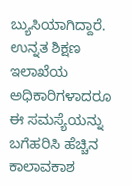ಬ್ಯುಸಿಯಾಗಿದ್ದಾರೆ. ಉನ್ನತ ಶಿಕ್ಷಣ ಇಲಾಖೆಯ ಅಧಿಕಾರಿಗಳಾದರೂ ಈ ಸಮಸ್ಯೆಯನ್ನು ಬಗೆಹರಿಸಿ ಹೆಚ್ಚಿನ ಕಾಲಾವಕಾಶ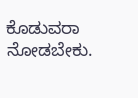ಕೊಡುವರಾ ನೋಡಬೇಕು.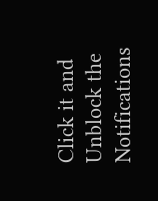Click it and Unblock the Notifications